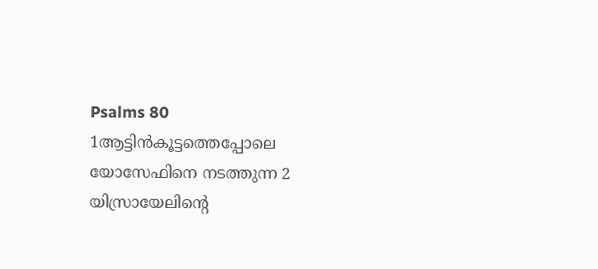Psalms 80
1ആട്ടിൻകൂട്ടത്തെപ്പോലെ യോസേഫിനെ നടത്തുന്ന 2 യിസ്രായേലിന്റെ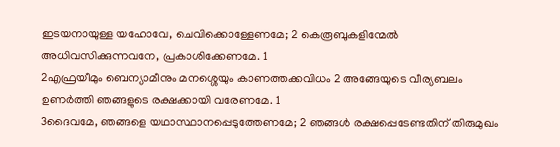ഇടയനായുള്ള യഹോവേ, ചെവിക്കൊള്ളേണമേ; 2 കെരൂബുകളിന്മേൽ അധിവസിക്കുന്നവനേ, പ്രകാശിക്കേണമേ. 1
2എഫ്രയീമും ബെന്യാമീനും മനശ്ശെയും കാണത്തക്കവിധം 2 അങ്ങേയുടെ വീര്യബലം ഉണർത്തി ഞങ്ങളുടെ രക്ഷക്കായി വരേണമേ. 1
3ദൈവമേ, ഞങ്ങളെ യഥാസ്ഥാനപ്പെടുത്തേണമേ; 2 ഞങ്ങൾ രക്ഷപ്പെടേണ്ടതിന് തിരുമുഖം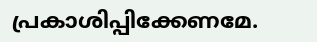പ്രകാശിപ്പിക്കേണമേ.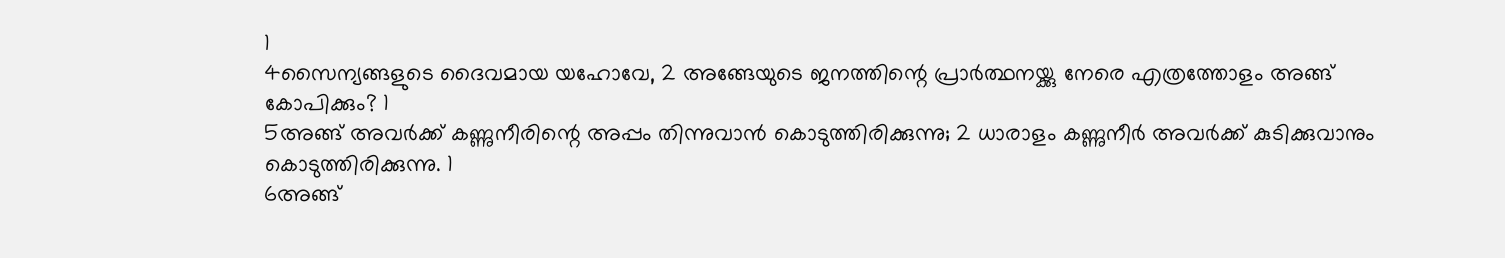1
4സൈന്യങ്ങളുടെ ദൈവമായ യഹോവേ, 2 അങ്ങേയുടെ ജനത്തിന്റെ പ്രാർത്ഥനയ്ക്കു നേരെ എത്രത്തോളം അങ്ങ് കോപിക്കും? 1
5അങ്ങ് അവർക്ക് കണ്ണുനീരിന്റെ അപ്പം തിന്നുവാൻ കൊടുത്തിരിക്കുന്നു; 2 ധാരാളം കണ്ണുനീർ അവർക്ക് കുടിക്കുവാനും കൊടുത്തിരിക്കുന്നു. 1
6അങ്ങ്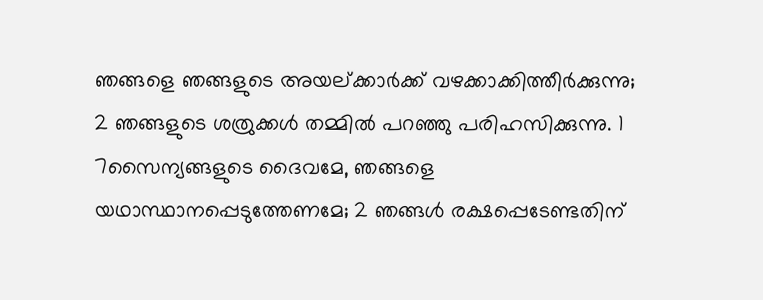ഞങ്ങളെ ഞങ്ങളുടെ അയല്ക്കാർക്ക് വഴക്കാക്കിത്തീർക്കുന്നു; 2 ഞങ്ങളുടെ ശത്രുക്കൾ തമ്മിൽ പറഞ്ഞു പരിഹസിക്കുന്നു. 1
7സൈന്യങ്ങളുടെ ദൈവമേ, ഞങ്ങളെ യഥാസ്ഥാനപ്പെടുത്തേണമേ; 2 ഞങ്ങൾ രക്ഷപ്പെടേണ്ടതിന്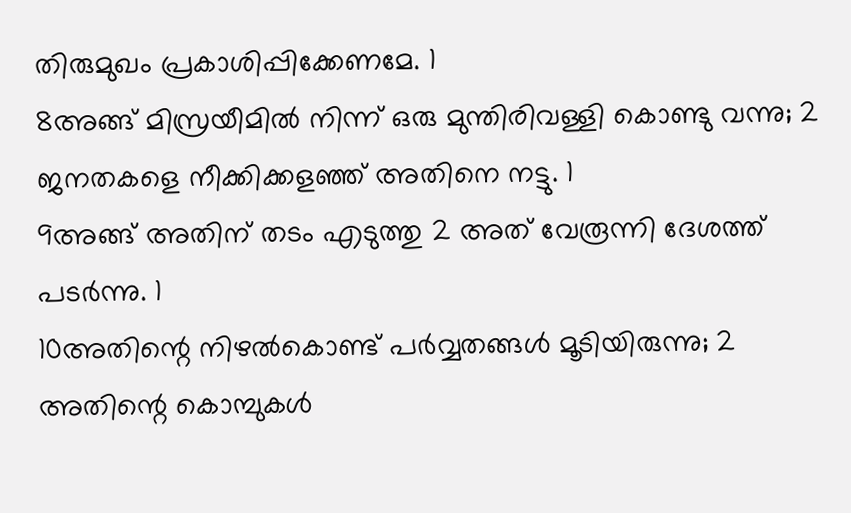തിരുമുഖം പ്രകാശിപ്പിക്കേണമേ. 1
8അങ്ങ് മിസ്രയീമിൽ നിന്ന് ഒരു മുന്തിരിവള്ളി കൊണ്ടു വന്നു; 2 ജനതകളെ നീക്കിക്കളഞ്ഞ് അതിനെ നട്ടു. 1
9അങ്ങ് അതിന് തടം എടുത്തു 2 അത് വേരൂന്നി ദേശത്ത് പടർന്നു. 1
10അതിന്റെ നിഴൽകൊണ്ട് പർവ്വതങ്ങൾ മൂടിയിരുന്നു; 2 അതിന്റെ കൊമ്പുകൾ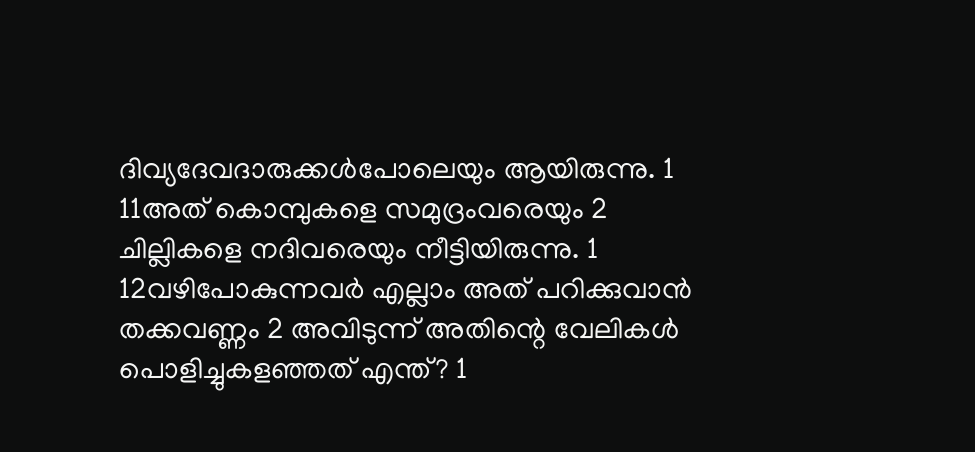ദിവ്യദേവദാരുക്കൾപോലെയും ആയിരുന്നു. 1
11അത് കൊമ്പുകളെ സമുദ്രംവരെയും 2 ചില്ലികളെ നദിവരെയും നീട്ടിയിരുന്നു. 1
12വഴിപോകുന്നവർ എല്ലാം അത് പറിക്കുവാൻ തക്കവണ്ണം 2 അവിടുന്ന് അതിന്റെ വേലികൾ പൊളിച്ചുകളഞ്ഞത് എന്ത്? 1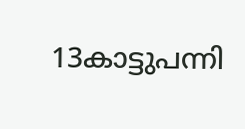13കാട്ടുപന്നി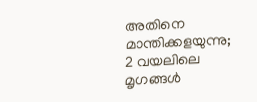അതിനെ മാന്തിക്കളയുന്നു; 2 വയലിലെ മൃഗങ്ങൾ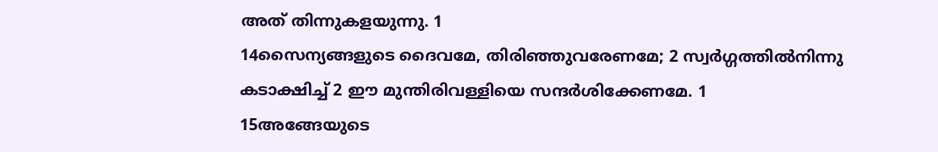അത് തിന്നുകളയുന്നു. 1
14സൈന്യങ്ങളുടെ ദൈവമേ, തിരിഞ്ഞുവരേണമേ; 2 സ്വർഗ്ഗത്തിൽനിന്നു കടാക്ഷിച്ച് 2 ഈ മുന്തിരിവള്ളിയെ സന്ദർശിക്കേണമേ. 1
15അങ്ങേയുടെ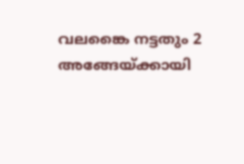വലങ്കൈ നട്ടതും 2 അങ്ങേയ്ക്കായി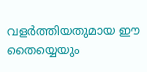വളർത്തിയതുമായ ഈ തൈയ്യെയും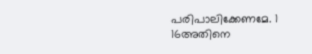പരിപാലിക്കേണമേ. 1
16അതിനെ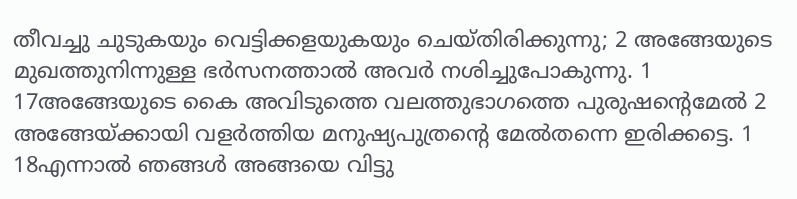തീവച്ചു ചുടുകയും വെട്ടിക്കളയുകയും ചെയ്തിരിക്കുന്നു; 2 അങ്ങേയുടെ മുഖത്തുനിന്നുള്ള ഭർസനത്താൽ അവർ നശിച്ചുപോകുന്നു. 1
17അങ്ങേയുടെ കൈ അവിടുത്തെ വലത്തുഭാഗത്തെ പുരുഷന്റെമേൽ 2 അങ്ങേയ്ക്കായി വളർത്തിയ മനുഷ്യപുത്രന്റെ മേൽതന്നെ ഇരിക്കട്ടെ. 1
18എന്നാൽ ഞങ്ങൾ അങ്ങയെ വിട്ടു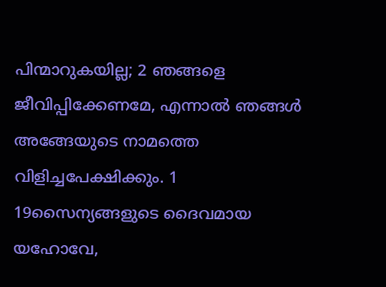പിന്മാറുകയില്ല; 2 ഞങ്ങളെ ജീവിപ്പിക്കേണമേ, എന്നാൽ ഞങ്ങൾ അങ്ങേയുടെ നാമത്തെ വിളിച്ചപേക്ഷിക്കും. 1
19സൈന്യങ്ങളുടെ ദൈവമായ യഹോവേ,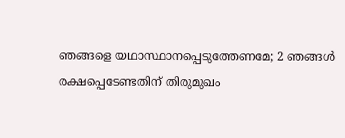ഞങ്ങളെ യഥാസ്ഥാനപ്പെടുത്തേണമേ; 2 ഞങ്ങൾ രക്ഷപ്പെടേണ്ടതിന് തിരുമുഖം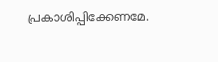പ്രകാശിപ്പിക്കേണമേ.